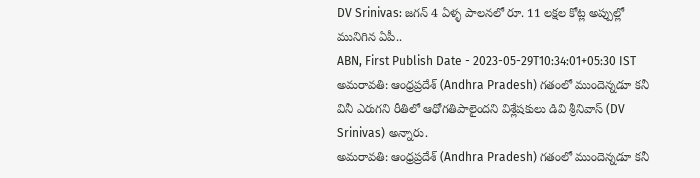DV Srinivas: జగన్ 4 ఏళ్ళ పాలనలో రూ. 11 లక్షల కోట్ల అప్పుల్లో మునిగిన ఏపీ..
ABN, First Publish Date - 2023-05-29T10:34:01+05:30 IST
అమరావతి: ఆంధ్రప్రదేశ్ (Andhra Pradesh) గతంలో ముందెన్నడూ కనీ వినీ ఎరుగని రీతిలో ఆధోగతిపాలైందని విశ్లేషకులు డివి శ్రీనివాస్ (DV Srinivas) అన్నారు.
అమరావతి: ఆంధ్రప్రదేశ్ (Andhra Pradesh) గతంలో ముందెన్నడూ కనీ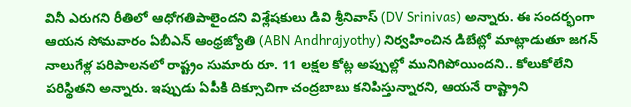వినీ ఎరుగని రీతిలో ఆధోగతిపాలైందని విశ్లేషకులు డివి శ్రీనివాస్ (DV Srinivas) అన్నారు. ఈ సందర్భంగా ఆయన సోమవారం ఏబీఎన్ ఆంధ్రజ్యోతి (ABN Andhrajyothy) నిర్వహించిన డిబేట్లో మాట్లాడుతూ జగన్ నాలుగేళ్ల పరిపాలనలో రాష్ట్రం సుమారు రూ. 11 లక్షల కోట్ల అప్పుల్లో మునిగిపోయిందని.. కోలుకోలేని పరిస్థితని అన్నారు. ఇప్పుడు ఏపీకి దిక్సూచిగా చంద్రబాబు కనిపిస్తున్నారని, ఆయనే రాష్ట్రాని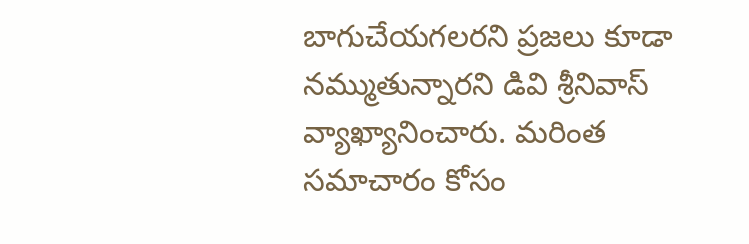బాగుచేయగలరని ప్రజలు కూడా నమ్ముతున్నారని డివి శ్రీనివాస్ వ్యాఖ్యానించారు. మరింత సమాచారం కోసం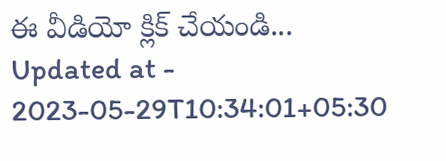ఈ వీడియో క్లిక్ చేయండి...
Updated at - 2023-05-29T10:34:01+05:30